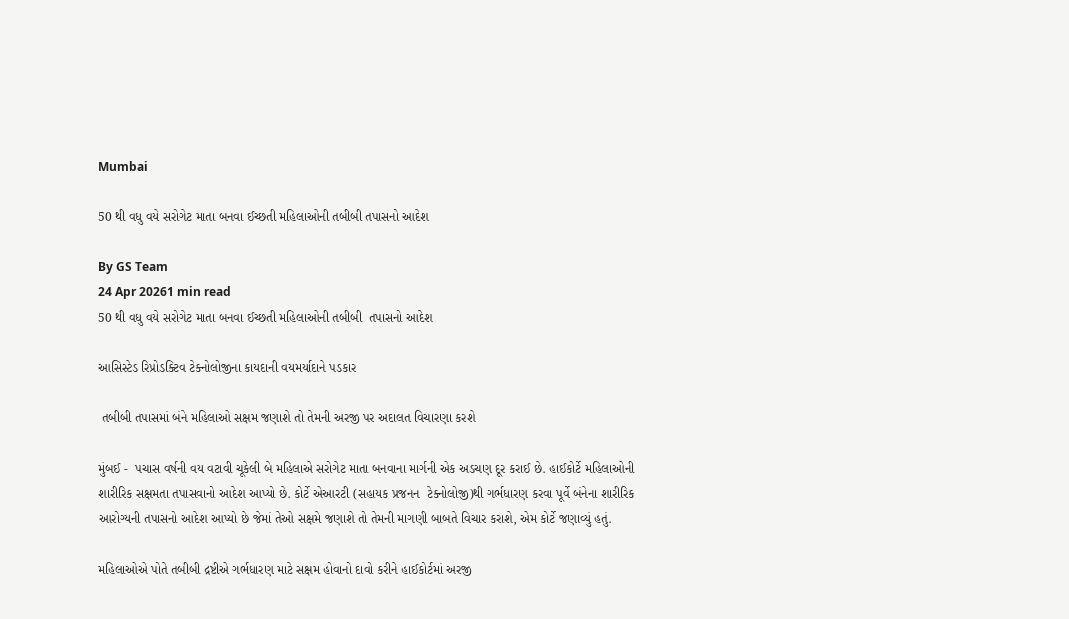Mumbai

50 થી વધુ વયે સરોગેટ માતા બનવા ઈચ્છતી મહિલાઓની તબીબી તપાસનો આદેશ

By GS Team
24 Apr 20261 min read
50 થી વધુ વયે સરોગેટ માતા બનવા ઈચ્છતી મહિલાઓની તબીબી  તપાસનો આદેશ

આસિસ્ટેડ રિપ્રોડક્ટિવ ટેક્નોલોજીના કાયદાની વયમર્યાદાને પડકાર

 તબીબી તપાસમાં બંને મહિલાઓ સક્ષમ જણાશે તો તેમની અરજી પર અદાલત વિચારણા કરશે

મુંબઈ -  પચાસ વર્ષની વય વટાવી ચૂકેલી બે મહિલાએ સરોગેટ માતા બનવાના માર્ગની એક અડચણ દૂર કરાઈ છે. હાઈકોર્ટે મહિલાઓની શારીરિક સક્ષમતા તપાસવાનો આદેશ આપ્યો છે. કોર્ટે એઆરટી (સહાયક પ્રજનન  ટેક્નોલોજી)થી ગર્ભધારણ કરવા પૂર્વે બંનેના શારીરિક આરોગ્યની તપાસનો આદેશ આપ્યો છે જેમાં તેઓ સક્ષમે જણાશે તો તેમની માગણી બાબતે વિચાર કરાશે, એમ કોર્ટે જણાવ્યું હતું.

મહિલાઓએ પોતે તબીબી દ્રષ્ટીએ ગર્ભધારણ માટે સક્ષમ હોવાનો દાવો કરીને હાઈકોર્ટમાં અરજી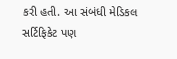કરી હતી. આ સંબંધી મેડિકલ સર્ટિફિકેટ પણ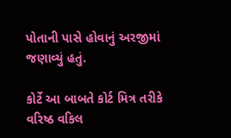પોતાની પાસે હોવાનું અરજીમાં જણાવ્યું હતું.

કોર્ટે આ બાબતે કોર્ટ મિત્ર તરીકે વરિષ્ઠ વકિલ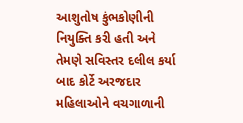આશુતોષ કુંભકોણીની નિયુક્તિ કરી હતી અને તેમણે સવિસ્તર દલીલ કર્યા બાદ કોર્ટે અરજદાર મહિલાઓને વચગાળાની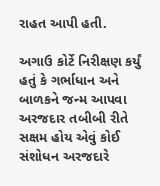રાહત આપી હતી.

અગાઉ કોર્ટે નિરીક્ષણ કર્યું હતું કે ગર્ભાધાન અને બાળકને જન્મ આપવા અરજદાર તબીબી રીતે સક્ષમ હોય એવું કોઈ સંશોધન અરજદારે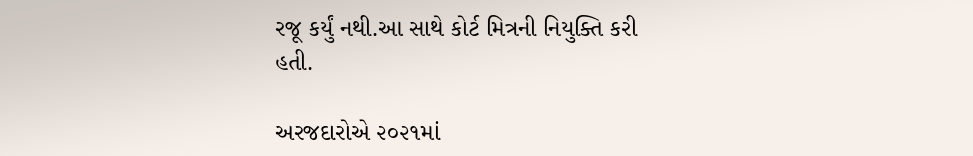રજૂ કર્યું નથી.આ સાથે કોર્ટ મિત્રની નિયુક્તિ કરી હતી.

અરજદારોએ ૨૦૨૧માં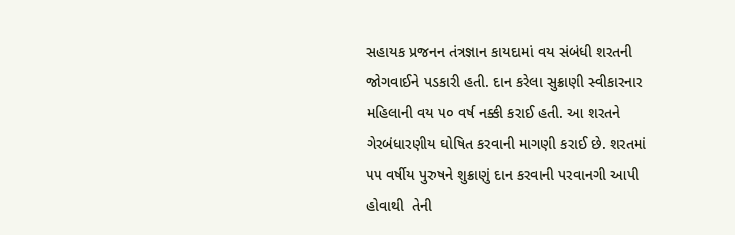સહાયક પ્રજનન તંત્રજ્ઞાન કાયદામાં વય સંબંધી શરતની જોગવાઈને પડકારી હતી. દાન કરેલા સુક્રાણી સ્વીકારનાર મહિલાની વય ૫૦ વર્ષ નક્કી કરાઈ હતી. આ શરતને ગેરબંધારણીય ઘોષિત કરવાની માગણી કરાઈ છે. શરતમાં ૫૫ વર્ષીય પુરુષને શુક્રાણું દાન કરવાની પરવાનગી આપી હોવાથી  તેની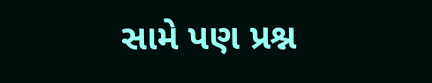સામે પણ પ્રશ્ન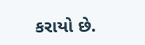કરાયો છે.